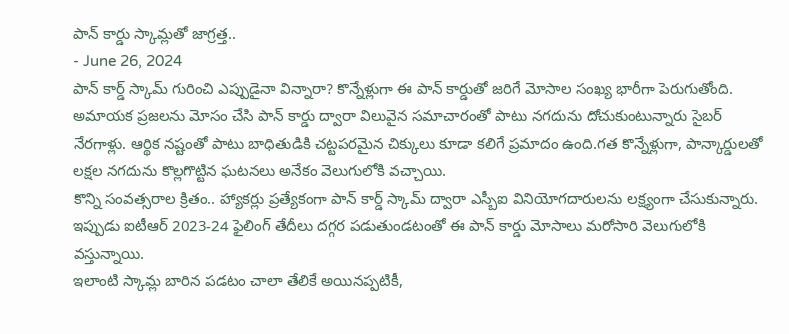పాన్ కార్డు స్కామ్లతో జాగ్రత్త..
- June 26, 2024
పాన్ కార్డ్ స్కామ్ గురించి ఎప్పుడైనా విన్నారా? కొన్నేళ్లుగా ఈ పాన్ కార్డుతో జరిగే మోసాల సంఖ్య భారీగా పెరుగుతోంది. అమాయక ప్రజలను మోసం చేసి పాన్ కార్డు ద్వారా విలువైన సమాచారంతో పాటు నగదును దోచుకుంటున్నారు సైబర్ నేరగాళ్లు. ఆర్థిక నష్టంతో పాటు బాధితుడికి చట్టపరమైన చిక్కులు కూడా కలిగే ప్రమాదం ఉంది.గత కొన్నేళ్లుగా, పాన్కార్డులతో లక్షల నగదును కొల్లగొట్టిన ఘటనలు అనేకం వెలుగులోకి వచ్చాయి.
కొన్ని సంవత్సరాల క్రితం.. హ్యాకర్లు ప్రత్యేకంగా పాన్ కార్డ్ స్కామ్ ద్వారా ఎస్బీఐ వినియోగదారులను లక్ష్యంగా చేసుకున్నారు. ఇప్పుడు ఐటీఆర్ 2023-24 ఫైలింగ్ తేదీలు దగ్గర పడుతుండటంతో ఈ పాన్ కార్డు మోసాలు మరోసారి వెలుగులోకి వస్తున్నాయి.
ఇలాంటి స్కామ్ల బారిన పడటం చాలా తేలికే అయినప్పటికీ,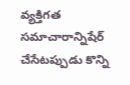వ్యక్తిగత సమాచారాన్నిషేర్ చేసేటప్పుడు కొన్ని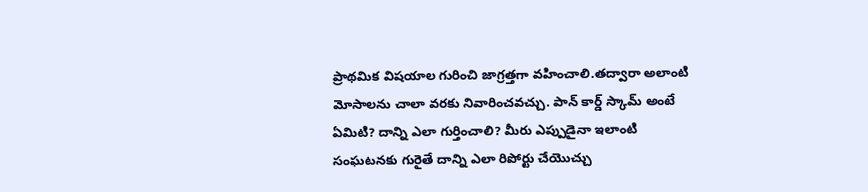ప్రాథమిక విషయాల గురించి జాగ్రత్తగా వహించాలి.తద్వారా అలాంటి మోసాలను చాలా వరకు నివారించవచ్చు. పాన్ కార్డ్ స్కామ్ అంటే ఏమిటి? దాన్ని ఎలా గుర్తించాలి? మీరు ఎప్పుడైనా ఇలాంటి సంఘటనకు గురైతే దాన్ని ఎలా రిపోర్టు చేయొచ్చు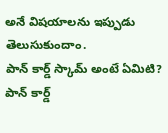అనే విషయాలను ఇప్పుడు తెలుసుకుందాం.
పాన్ కార్డ్ స్కామ్ అంటే ఏమిటి?
పాన్ కార్డ్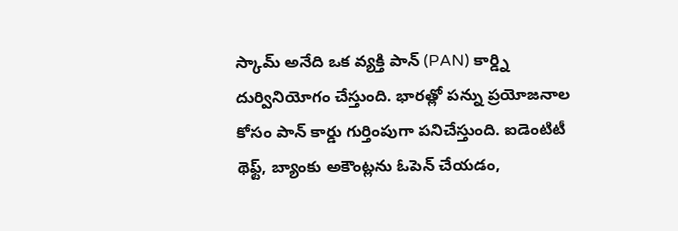స్కామ్ అనేది ఒక వ్యక్తి పాన్ (PAN) కార్డ్ని దుర్వినియోగం చేస్తుంది. భారత్లో పన్ను ప్రయోజనాల కోసం పాన్ కార్డు గుర్తింపుగా పనిచేస్తుంది. ఐడెంటిటీ థెఫ్ట్, బ్యాంకు అకౌంట్లను ఓపెన్ చేయడం,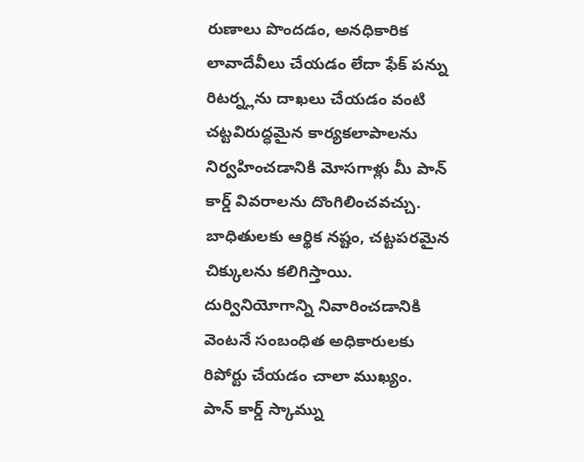రుణాలు పొందడం, అనధికారిక లావాదేవీలు చేయడం లేదా ఫేక్ పన్ను రిటర్న్లను దాఖలు చేయడం వంటి చట్టవిరుద్ధమైన కార్యకలాపాలను నిర్వహించడానికి మోసగాళ్లు మీ పాన్ కార్డ్ వివరాలను దొంగిలించవచ్చు. బాధితులకు ఆర్థిక నష్టం, చట్టపరమైన చిక్కులను కలిగిస్తాయి. దుర్వినియోగాన్ని నివారించడానికి వెంటనే సంబంధిత అధికారులకు రిపోర్టు చేయడం చాలా ముఖ్యం.
పాన్ కార్డ్ స్కామ్ను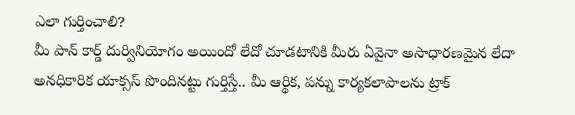ఎలా గుర్తించాలి?
మీ పాన్ కార్డ్ దుర్వినియోగం అయిందో లేదో చూడటానికి మీరు ఏవైనా అసాధారణమైన లేదా అనధికారిక యాక్సస్ పొందినట్టు గుర్తిస్తే.. మీ ఆర్థిక, పన్ను కార్యకలాపాలను ట్రాక్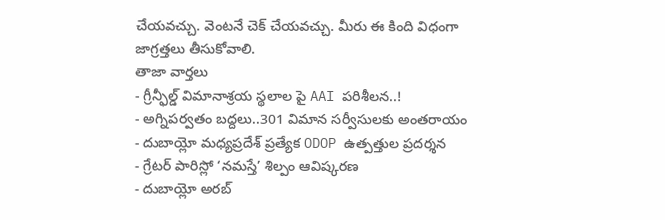చేయవచ్చు. వెంటనే చెక్ చేయవచ్చు. మీరు ఈ కింది విధంగా జాగ్రత్తలు తీసుకోవాలి.
తాజా వార్తలు
- గ్రీన్ఫీల్డ్ విమానాశ్రయ స్థలాల పై AAI పరిశీలన..!
- అగ్నిపర్వతం బద్దలు..301 విమాన సర్వీసులకు అంతరాయం
- దుబాయ్లో మధ్యప్రదేశ్ ప్రత్యేక ODOP ఉత్పత్తుల ప్రదర్శన
- గ్రేటర్ పారిస్లో ‘నమస్తే’ శిల్పం ఆవిష్కరణ
- దుబాయ్లో అరబ్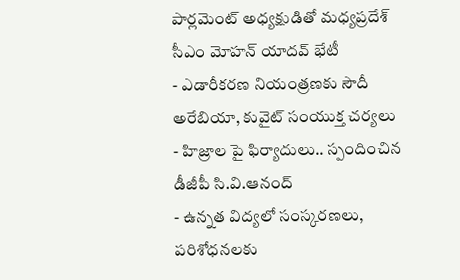పార్లమెంట్ అధ్యక్షుడితో మధ్యప్రదేశ్ సీఎం మోహన్ యాదవ్ భేటీ
- ఎడారీకరణ నియంత్రణకు సౌదీ అరేబియా, కువైట్ సంయుక్త చర్యలు
- హిజ్రాల పై ఫిర్యాదులు.. స్పందించిన డీజీపీ సి.వి.ఆనంద్
- ఉన్నత విద్యలో సంస్కరణలు, పరిశోధనలకు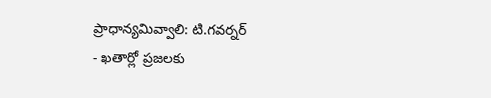ప్రాధాన్యమివ్వాలి: టి.గవర్నర్
- ఖతార్లో ప్రజలకు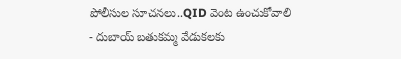పోలీసుల సూచనలు..QID వెంట ఉంచుకోవాలి
- దుబాయ్ బతుకమ్మ వేడుకలకు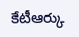కేటీఆర్కు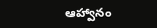ఆహ్వానం